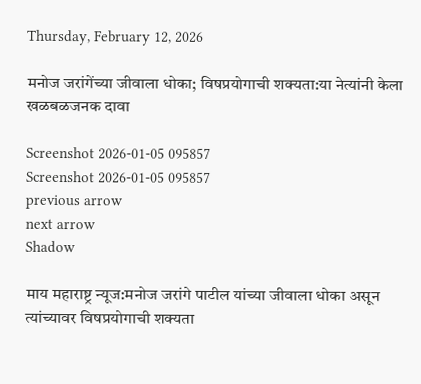Thursday, February 12, 2026

मनोज जरांगेंच्या जीवाला धोका; विषप्रयोगाची शक्यता:या नेत्यांनी केला खळबळजनक दावा

Screenshot 2026-01-05 095857
Screenshot 2026-01-05 095857
previous arrow
next arrow
Shadow

माय महाराष्ट्र न्यूज:मनोज जरांगे पाटील यांच्या जीवाला धोका असून त्यांच्यावर विषप्रयोगाची शक्यता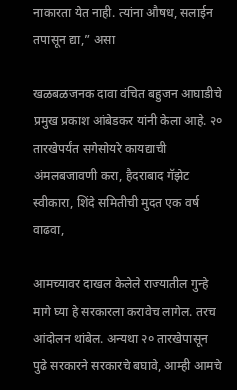नाकारता येत नाही. त्यांना औषध, सलाईन तपासून द्या,” असा

खळबळजनक दावा वंचित बहुजन आघाडीचे प्रमुख प्रकाश आंबेडकर यांनी केला आहे. २० तारखेपर्यंत सगेसोयरे कायद्याची अंमलबजावणी करा, हैदराबाद गॅझेट स्वीकारा, शिंदे समितीची मुदत एक वर्ष वाढवा,

आमच्यावर दाखल केलेले राज्यातील गुन्हे मागे घ्या हे सरकारला करावेच लागेल. तरच आंदोलन थांबेल. अन्यथा २० तारखेपासून पुढे सरकारने सरकारचे बघावे, आम्ही आमचे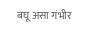बघू असा गंभीर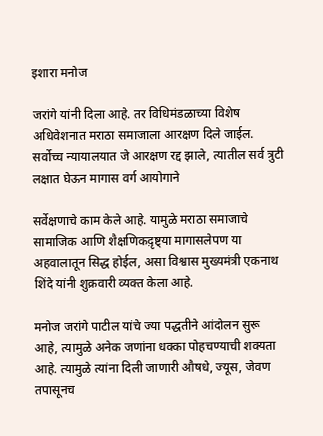इशारा मनोज

जरांगे यांनी दिला आहे. तर विधिमंडळाच्या विशेष अधिवेशनात मराठा समाजाला आरक्षण दिले जाईल. सर्वोच्च न्यायालयात जे आरक्षण रद्द झाले, त्यातील सर्व त्रुटी लक्षात घेऊन मागास वर्ग आयोगाने

सर्वेक्षणाचे काम केले आहे. यामुळे मराठा समाजाचे सामाजिक आणि शैक्षणिकद़ृष्ट्या मागासलेपण या अहवालातून सिद्ध होईल, असा विश्वास मुख्यमंत्री एकनाथ शिंदे यांनी शुक्रवारी व्यक्त केला आहे.

मनोज जरांगे पाटील यांचे ज्या पद्धतीने आंदोलन सुरू आहे, त्यामुळे अनेक जणांना धक्का पोहचण्याची शक्यता आहे. त्यामुळे त्यांना दिली जाणारी औषधे, ज्यूस, जेवण तपासूनच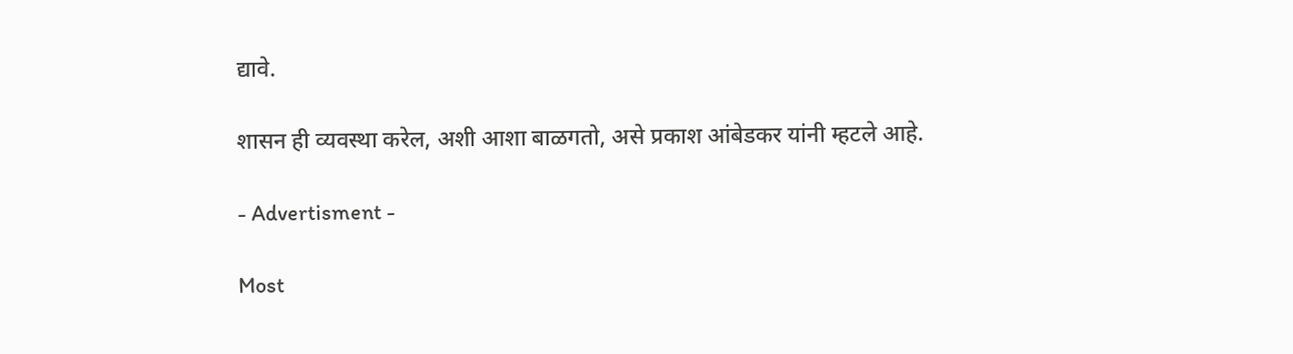द्यावे.

शासन ही व्यवस्था करेल, अशी आशा बाळगतो, असे प्रकाश आंबेडकर यांनी म्हटले आहे.

- Advertisment -

Most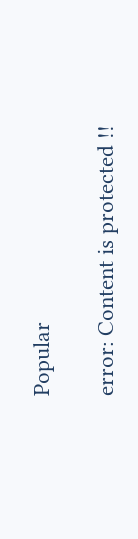Popular

error: Content is protected !!